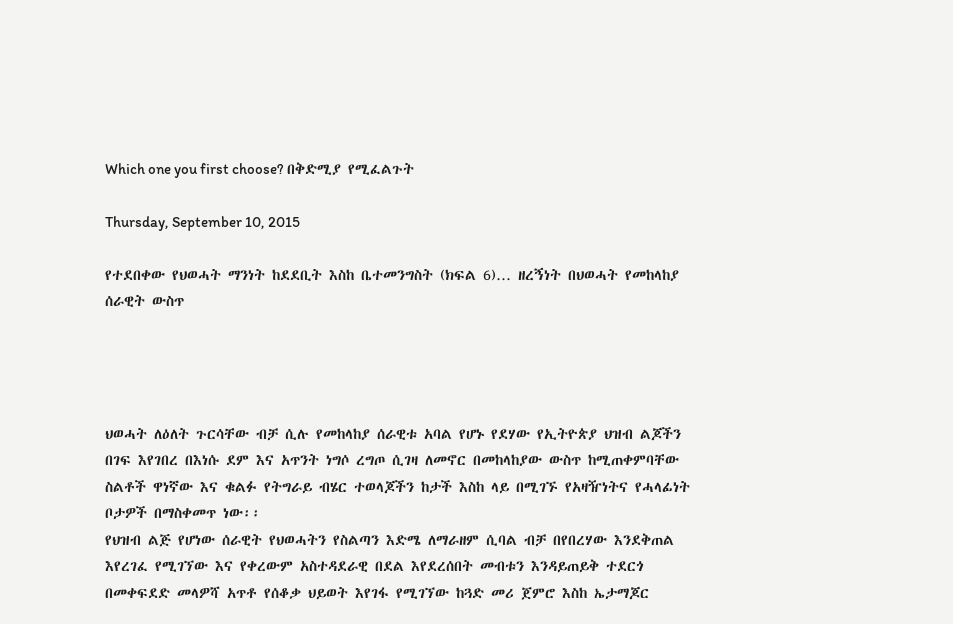Which one you first choose? በቅድሚያ የሚፈልጉት

Thursday, September 10, 2015

የተደበቀው የህወሓት ማንነት ከደደቢት እስከ ቤተመንግስት (ክፍል 6)… ዘረኝነት በህወሓት የመከላከያ ሰራዊት ውስጥ




ህወሓት ለዕለት ጉርሳቸው ብቻ ሲሉ የመከላከያ ሰራዊቱ አባል የሆኑ የደሃው የኢትዮጵያ ህዝብ ልጆችን በገፍ እየገበረ በእነሱ ደም እና አጥንት ነግሶ ረግጦ ሲገዛ ለመኖር በመከላከያው ውስጥ ከሚጠቀምባቸው ስልቶች ዋነኛው እና ቁልፉ የትግራይ ብሄር ተወላጆችን ከታች እስከ ላይ በሚገኙ የአዛዥነትና የሓላፊነት ቦታዎች በማስቀመጥ ነው፡፡
የህዝብ ልጅ የሆነው ሰራዊት የህወሓትን የስልጣን እድሜ ለማራዘም ሲባል ብቻ በየበረሃው እንደቅጠል እየረገፈ የሚገኘው እና የቀረውም አስተዳደራዊ በደል እየደረሰበት መብቱን እንዳይጠይቅ ተደርጎ በመቀፍደድ መላዎሻ አጥቶ የሰቆቃ ህይወት እየገፋ የሚገኘው ከጓድ መሪ ጀምሮ እስከ ኤታማጆር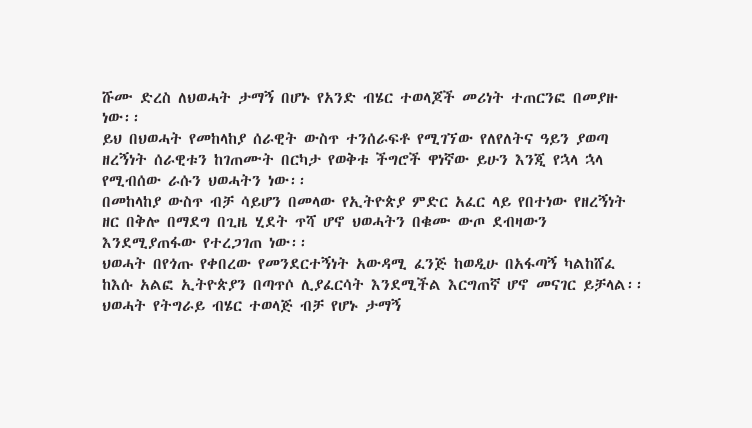ሹሙ ድረስ ለህወሓት ታማኝ በሆኑ የአንድ ብሄር ተወላጆች መሪነት ተጠርንፎ በመያዙ ነው፡፡
ይህ በህወሓት የመከላከያ ሰራዊት ውስጥ ተንሰራፍቶ የሚገኘው የለየለትና ዓይን ያወጣ ዘረኝነት ሰራዊቱን ከገጠሙት በርካታ የወቅቱ ችግሮች ዋነኛው ይሁን እንጂ የኋላ ኋላ የሚብሰው ራሱን ህወሓትን ነው፡፡
በመከላከያ ውስጥ ብቻ ሳይሆን በመላው የኢትዮጵያ ምድር አፈር ላይ የበተነው የዘረኝነት ዘር በቅሎ በማደግ በጊዜ ሂደት ጥሻ ሆኖ ህወሓትን በቁሙ ውጦ ደብዛውን እንደሚያጠፋው የተረጋገጠ ነው፡፡
ህወሓት በየጎጡ የቀበረው የመንደርተኝነት አውዳሚ ፈንጅ ከወዲሁ በአፋጣኝ ካልከሸፈ ከእሱ አልፎ ኢትዮጵያን በጣጥሶ ሊያፈርሳት እንደሚችል እርግጠኛ ሆኖ መናገር ይቻላል፡፡
ህወሓት የትግራይ ብሄር ተወላጅ ብቻ የሆኑ ታማኝ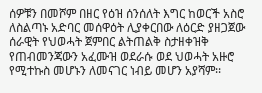ሰዎቹን በመሾም በዘር የዕዝ ሰንሰለት እግር ከወርች አስሮ ለስልጣኑ አድባር መሰዋዕት ሊያቀርበው ለዕርድ ያዘጋጀው ሰራዊት የህወሓት ጀምበር ልትጠልቅ ስታዘቀዝቅ የጠብመንጃውን አፈሙዝ ወደራሱ ወደ ህወሓት አዙሮ የሚተኩስ መሆኑን ለመናገር ነብይ መሆን አያሻም፡፡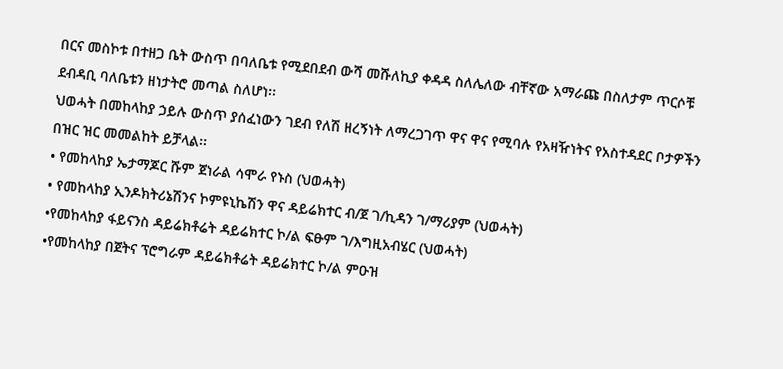በርና መስኮቱ በተዘጋ ቤት ውስጥ በባለቤቱ የሚደበደብ ውሻ መሹለኪያ ቀዳዳ ስለሌለው ብቸኛው አማራጩ በስለታም ጥርሶቹ ደብዳቢ ባለቤቱን ዘነታትሮ መጣል ስለሆነ፡፡
ህወሓት በመከላከያ ኃይሉ ውስጥ ያሰፈነውን ገደብ የለሽ ዘረኝነት ለማረጋገጥ ዋና ዋና የሚባሉ የአዛዥነትና የአስተዳደር ቦታዎችን በዝር ዝር መመልከት ይቻላል፡፡
• የመከላከያ ኤታማጆር ሹም ጀነራል ሳሞራ የኑስ (ህወሓት)
• የመከላከያ ኢንዶክትሪኔሽንና ኮምዩኒኬሽን ዋና ዳይሬክተር ብ/ጀ ገ/ኪዳን ገ/ማሪያም (ህወሓት)
•የመከላከያ ፋይናንስ ዳይሬክቶሬት ዳይሬክተር ኮ/ል ፍፁም ገ/እግዚአብሄር (ህወሓት)
•የመከላከያ በጀትና ፕሮግራም ዳይሬክቶሬት ዳይሬክተር ኮ/ል ምዑዝ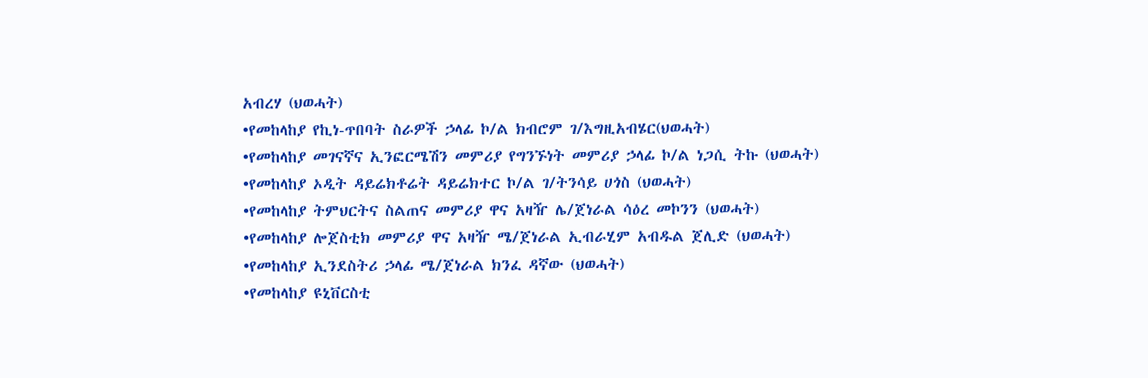አብረሃ (ህወሓት)
•የመከላከያ የኪነ-ጥበባት ስራዎች ኃላፊ ኮ/ል ክብሮም ገ/እግዚአብሄር(ህወሓት)
•የመከላከያ መገናኛና ኢንፎርሜሽን መምሪያ የግንኙነት መምሪያ ኃላፊ ኮ/ል ነጋሲ ትኩ (ህወሓት)
•የመከላከያ ኦዲት ዳይሬክቶሬት ዳይሬክተር ኮ/ል ገ/ትንሳይ ሀጎስ (ህወሓት)
•የመከላከያ ትምህርትና ስልጠና መምሪያ ዋና አዛዥ ሌ/ጀነራል ሳዕረ መኮንን (ህወሓት)
•የመከላከያ ሎጀስቲክ መምሪያ ዋና አዛዥ ሜ/ጀነራል ኢብራሂም አብዱል ጀሊድ (ህወሓት)
•የመከላከያ ኢንደስትሪ ኃላፊ ሜ/ጀነራል ክንፈ ዳኛው (ህወሓት)
•የመከላከያ ዩኒቨርስቲ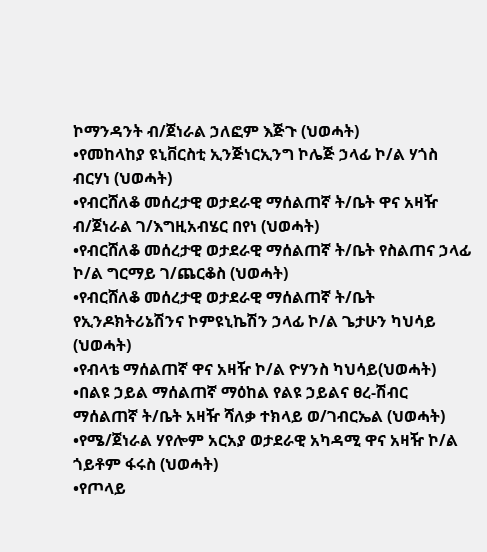ኮማንዳንት ብ/ጀነራል ኃለፎም እጅጉ (ህወሓት)
•የመከላከያ ዩኒቨርስቲ ኢንጅነርኢንግ ኮሌጅ ኃላፊ ኮ/ል ሃጎስ ብርሃነ (ህወሓት)
•የብርሸለቆ መሰረታዊ ወታደራዊ ማሰልጠኛ ት/ቤት ዋና አዛዥ ብ/ጀነራል ገ/እግዚአብሄር በየነ (ህወሓት)
•የብርሸለቆ መሰረታዊ ወታደራዊ ማሰልጠኛ ት/ቤት የስልጠና ኃላፊ ኮ/ል ግርማይ ገ/ጨርቆስ (ህወሓት)
•የብርሸለቆ መሰረታዊ ወታደራዊ ማሰልጠኛ ት/ቤት የኢንዶክትሪኔሽንና ኮምዩኒኬሽን ኃላፊ ኮ/ል ጌታሁን ካህሳይ (ህወሓት)
•የብላቴ ማሰልጠኛ ዋና አዛዥ ኮ/ል ዮሃንስ ካህሳይ(ህወሓት)
•በልዩ ኃይል ማሰልጠኛ ማዕከል የልዩ ኃይልና ፀረ-ሽብር ማሰልጠኛ ት/ቤት አዛዥ ሻለቃ ተክላይ ወ/ገብርኤል (ህወሓት)
•የሜ/ጀነራል ሃየሎም አርአያ ወታደራዊ አካዳሚ ዋና አዛዥ ኮ/ል ጎይቶም ፋሩስ (ህወሓት)
•የጦላይ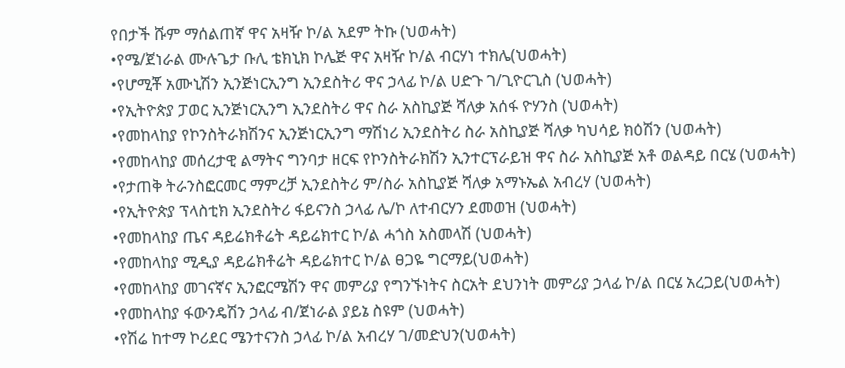የበታች ሹም ማሰልጠኛ ዋና አዛዥ ኮ/ል አደም ትኩ (ህወሓት)
•የሜ/ጀነራል ሙሉጌታ ቡሊ ቴክኒክ ኮሌጅ ዋና አዛዥ ኮ/ል ብርሃነ ተክሌ(ህወሓት)
•የሆሚቾ አሙኒሽን ኢንጅነርኢንግ ኢንደስትሪ ዋና ኃላፊ ኮ/ል ሀድጉ ገ/ጊዮርጊስ (ህወሓት)
•የኢትዮጵያ ፓወር ኢንጅነርኢንግ ኢንደስትሪ ዋና ስራ አስኪያጅ ሻለቃ አሰፋ ዮሃንስ (ህወሓት)
•የመከላከያ የኮንስትራክሽንና ኢንጅነርኢንግ ማሽነሪ ኢንደስትሪ ስራ አስኪያጅ ሻለቃ ካህሳይ ክዕሽን (ህወሓት)
•የመከላከያ መሰረታዊ ልማትና ግንባታ ዘርፍ የኮንስትራክሽን ኢንተርፕራይዝ ዋና ስራ አስኪያጅ አቶ ወልዳይ በርሄ (ህወሓት)
•የታጠቅ ትራንስፎርመር ማምረቻ ኢንደስትሪ ም/ስራ አስኪያጅ ሻለቃ አማኑኤል አብረሃ (ህወሓት)
•የኢትዮጵያ ፕላስቲክ ኢንደስትሪ ፋይናንስ ኃላፊ ሌ/ኮ ለተብርሃን ደመወዝ (ህወሓት)
•የመከላከያ ጤና ዳይሬክቶሬት ዳይሬክተር ኮ/ል ሓጎስ አስመላሽ (ህወሓት)
•የመከላከያ ሚዲያ ዳይሬክቶሬት ዳይሬክተር ኮ/ል ፀጋዬ ግርማይ(ህወሓት)
•የመከላከያ መገናኛና ኢንፎርሜሽን ዋና መምሪያ የግንኙነትና ስርአት ደህንነት መምሪያ ኃላፊ ኮ/ል በርሄ አረጋይ(ህወሓት)
•የመከላከያ ፋውንዴሽን ኃላፊ ብ/ጀነራል ያይኔ ስዩም (ህወሓት)
•የሽሬ ከተማ ኮሪደር ሜንተናንስ ኃላፊ ኮ/ል አብረሃ ገ/መድህን(ህወሓት)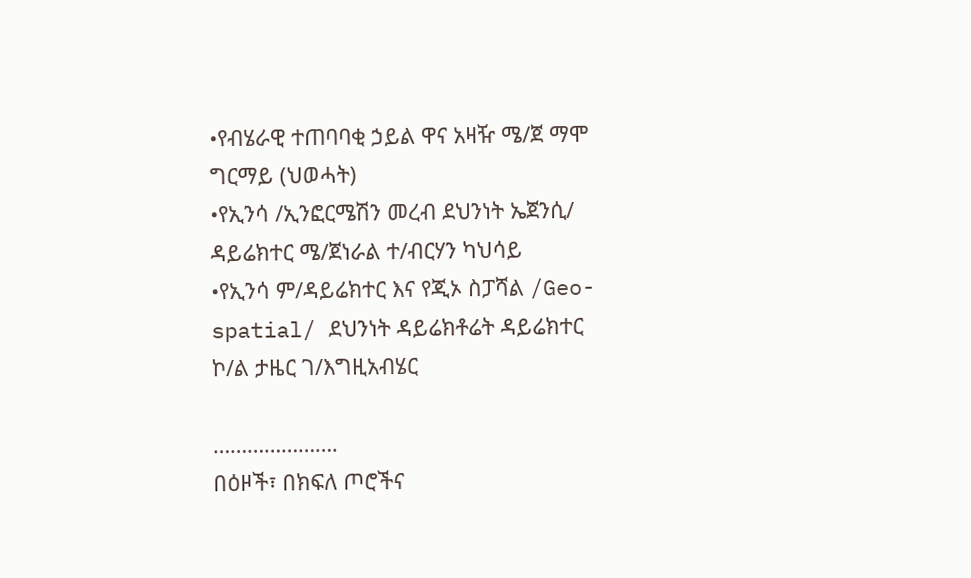•የብሄራዊ ተጠባባቂ ኃይል ዋና አዛዥ ሜ/ጀ ማሞ ግርማይ (ህወሓት)
•የኢንሳ /ኢንፎርሜሽን መረብ ደህንነት ኤጀንሲ/ ዳይሬክተር ሜ/ጀነራል ተ/ብርሃን ካህሳይ
•የኢንሳ ም/ዳይሬክተር እና የጂኦ ስፓሻል /Geo-spatial/ ደህንነት ዳይሬክቶሬት ዳይሬክተር ኮ/ል ታዜር ገ/እግዚአብሄር

………………….
በዕዞች፣ በክፍለ ጦሮችና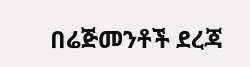በሬጅመንቶች ደረጃ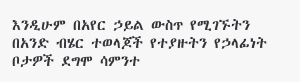እንዲሁም በአየር ኃይል ውስጥ የሚገኙትን በአንድ ብሄር ተወላጆች የተያዙትን የኃላፊነት ቦታዎች ደግሞ ሳምንተ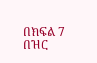በክፍል 7 በዝር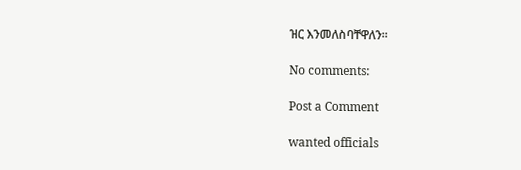ዝር እንመለስባቸዋለን፡፡

No comments:

Post a Comment

wanted officials